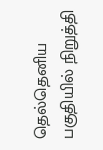தெல்தெனிய பகுதியில் நிறுத்தி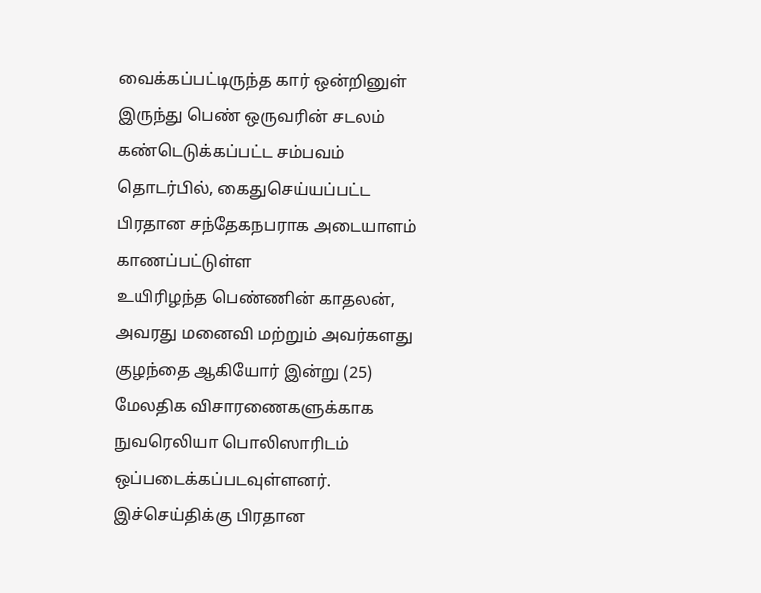வைக்கப்பட்டிருந்த கார் ஒன்றினுள் இருந்து பெண் ஒருவரின் சடலம் கண்டெடுக்கப்பட்ட சம்பவம் தொடர்பில், கைதுசெய்யப்பட்ட பிரதான சந்தேகநபராக அடையாளம் காணப்பட்டுள்ள
உயிரிழந்த பெண்ணின் காதலன், அவரது மனைவி மற்றும் அவர்களது குழந்தை ஆகியோர் இன்று (25) மேலதிக விசாரணைகளுக்காக நுவரெலியா பொலிஸாரிடம் ஒப்படைக்கப்படவுள்ளனர்.
இச்செய்திக்கு பிரதான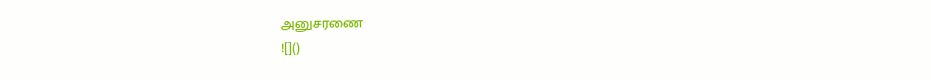அனுசரணை
![]()